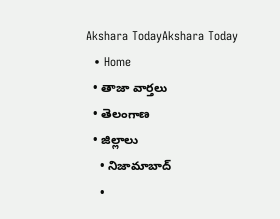Akshara TodayAkshara Today
  • Home
  • తాజా వార్తలు
  • తెలంగాణ
  • జిల్లాలు
    • నిజామాబాద్
    •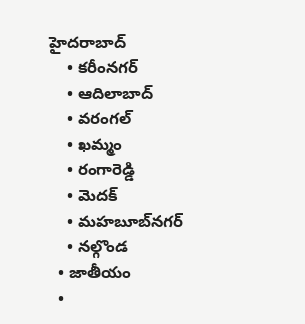హైదరాబాద్
    • కరీంనగర్
    • ఆదిలాబాద్
    • వరంగల్
    • ఖమ్మం
    • రంగారెడ్డి
    • మెదక్
    • మహబూబ్‌నగర్
    • నల్గొండ
  • జాతీయం
  •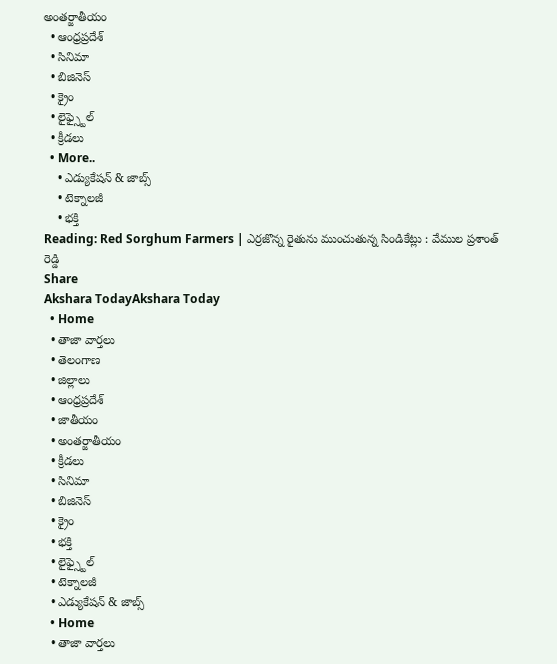అంతర్జాతీయం
  • ఆంధ్రప్రదేశ్
  • సినిమా
  • బిజినెస్
  • క్రైం
  • లైఫ్స్టైల్
  • క్రీడలు
  • More..
    • ఎడ్యుకేషన్ & జాబ్స్
    • టెక్నాలజీ
    • భక్తి
Reading: Red Sorghum Farmers | ఎర్రజొన్న రైతును ముంచుతున్న సిండికేట్లు : వేముల ప్రశాంత్ రెడ్డి
Share
Akshara TodayAkshara Today
  • Home
  • తాజా వార్తలు
  • తెలంగాణ
  • జిల్లాలు
  • ఆంధ్రప్రదేశ్
  • జాతీయం
  • అంతర్జాతీయం
  • క్రీడలు
  • సినిమా
  • బిజినెస్
  • క్రైం
  • భక్తి
  • లైఫ్స్టైల్
  • టెక్నాలజీ
  • ఎడ్యుకేషన్ & జాబ్స్
  • Home
  • తాజా వార్తలు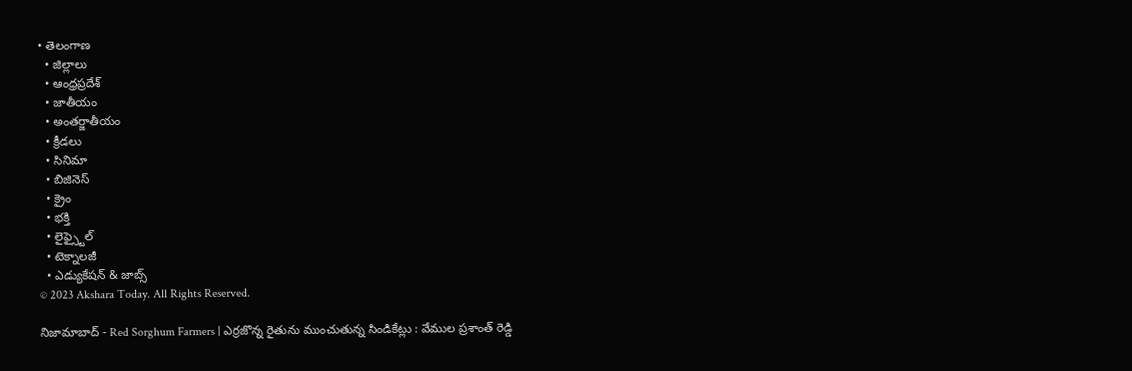• తెలంగాణ
  • జిల్లాలు
  • ఆంధ్రప్రదేశ్
  • జాతీయం
  • అంతర్జాతీయం
  • క్రీడలు
  • సినిమా
  • బిజినెస్
  • క్రైం
  • భక్తి
  • లైఫ్స్టైల్
  • టెక్నాలజీ
  • ఎడ్యుకేషన్ & జాబ్స్
© 2023 Akshara Today. All Rights Reserved.

నిజామాబాద్ - Red Sorghum Farmers | ఎర్రజొన్న రైతును ముంచుతున్న సిండికేట్లు : వేముల ప్రశాంత్ రెడ్డి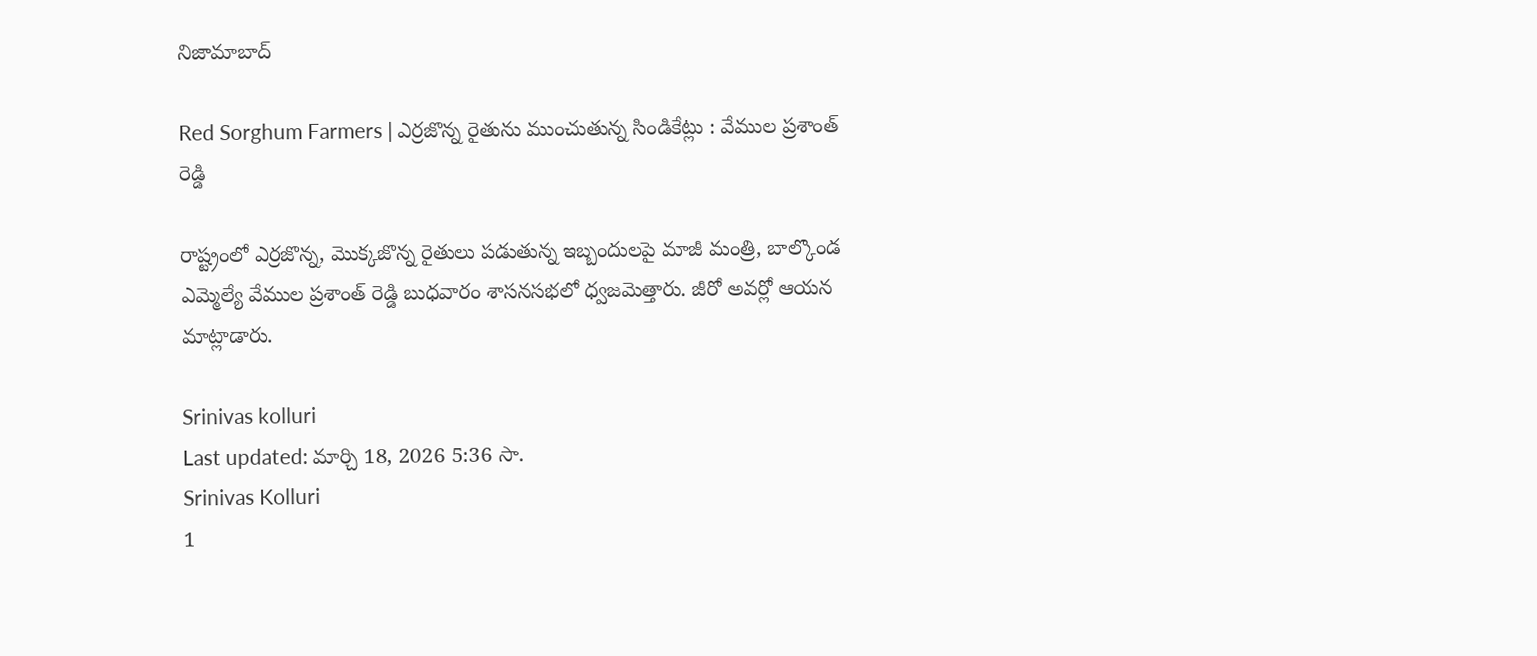నిజామాబాద్

Red Sorghum Farmers | ఎర్రజొన్న రైతును ముంచుతున్న సిండికేట్లు : వేముల ప్రశాంత్ రెడ్డి

రాష్ట్రంలో ఎర్రజొన్న, మొక్కజొన్న రైతులు పడుతున్న ఇబ్బందులపై మాజీ మంత్రి, బాల్కొండ ఎమ్మెల్యే వేముల ప్రశాంత్ రెడ్డి బుధవారం శాసనసభలో ధ్వజమెత్తారు. జీరో అవర్లో ఆయన మాట్లాడారు.

Srinivas kolluri
Last updated: మార్చి 18, 2026 5:36 సా.
Srinivas Kolluri
1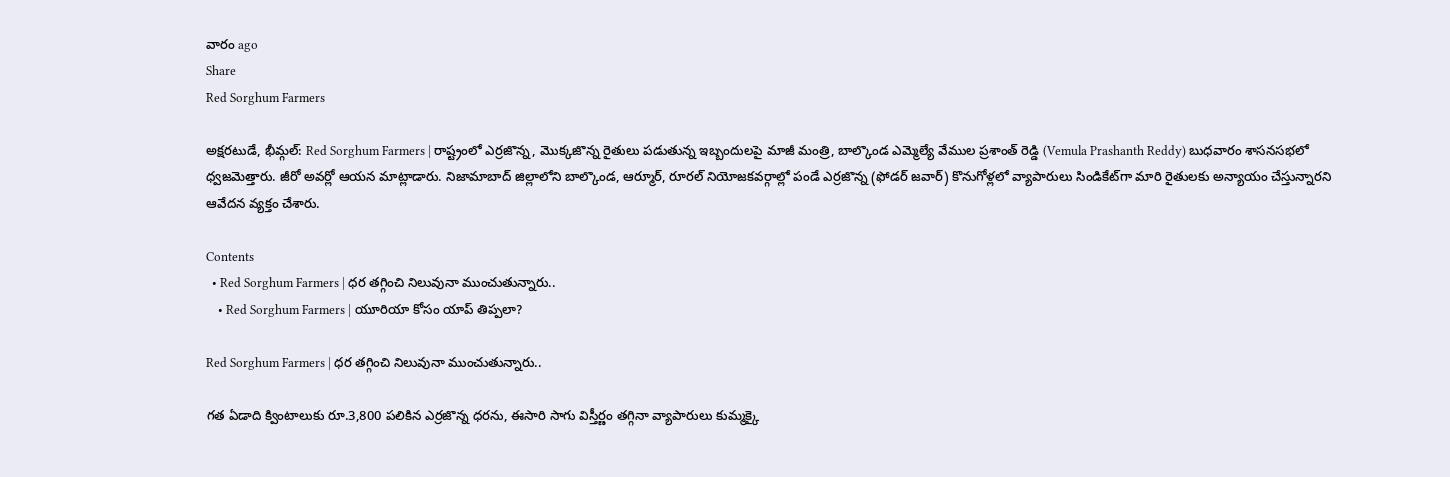వారం ago
Share
Red Sorghum Farmers

అక్షరటుడే, భీమ్గల్: Red Sorghum Farmers | రాష్ట్రంలో ఎర్రజొన్న, మొక్కజొన్న రైతులు పడుతున్న ఇబ్బందులపై మాజీ మంత్రి, బాల్కొండ ఎమ్మెల్యే వేముల ప్రశాంత్ రెడ్డి (Vemula Prashanth Reddy) బుధవారం శాసనసభలో ధ్వజమెత్తారు. జీరో అవర్లో ఆయన మాట్లాడారు. నిజామాబాద్ జిల్లాలోని బాల్కొండ, ఆర్మూర్, రూరల్ నియోజకవర్గాల్లో పండే ఎర్రజొన్న (ఫోడర్ జవార్) కొనుగోళ్లలో వ్యాపారులు సిండికేట్‌గా మారి రైతులకు అన్యాయం చేస్తున్నారని ఆవేదన వ్యక్తం చేశారు.

Contents
  • Red Sorghum Farmers | ధర తగ్గించి నిలువునా ముంచుతున్నారు..
    • Red Sorghum Farmers | యూరియా కోసం యాప్‌ తిప్పలా?

Red Sorghum Farmers | ధర తగ్గించి నిలువునా ముంచుతున్నారు..

గత ఏడాది క్వింటాలుకు రూ.3,800 పలికిన ఎర్రజొన్న ధరను, ఈసారి సాగు విస్తీర్ణం తగ్గినా వ్యాపారులు కుమ్మక్కై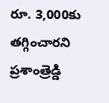రూ. 3,000కు తగ్గించారని ప్రశాంత్రెడ్డి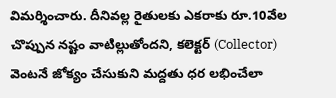విమర్శించారు. దీనివల్ల రైతులకు ఎకరాకు రూ.10వేల చొప్పున నష్టం వాటిల్లుతోందని, కలెక్టర్ (Collector) వెంటనే జోక్యం చేసుకుని మద్దతు ధర లభించేలా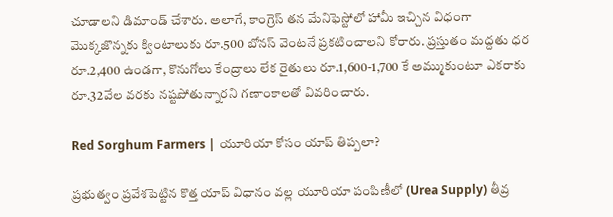చూడాలని డిమాండ్ చేశారు. అలాగే, కాంగ్రెస్ తన మేనిఫెస్టోలో హామీ ఇచ్చిన విధంగా మొక్కజొన్నకు క్వింటాలుకు రూ.500 బోనస్ వెంటనే ప్రకటించాలని కోరారు. ప్రస్తుతం మద్దతు ధర రూ.2,400 ఉండగా, కొనుగోలు కేంద్రాలు లేక రైతులు రూ.1,600-1,700 కే అమ్ముకుంటూ ఎకరాకు రూ.32వేల వరకు నష్టపోతున్నారని గణాంకాలతో వివరించారు.

Red Sorghum Farmers | యూరియా కోసం యాప్‌ తిప్పలా?

ప్రభుత్వం ప్రవేశపెట్టిన కొత్త యాప్ విధానం వల్ల యూరియా పంపిణీలో (Urea Supply) తీవ్ర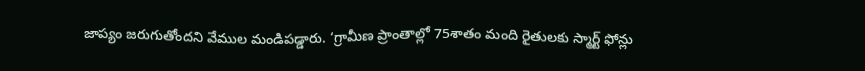జాప్యం జరుగుతోందని వేముల మండిపడ్డారు. ‘గ్రామీణ ప్రాంతాల్లో 75శాతం మంది రైతులకు స్మార్ట్ ఫోన్లు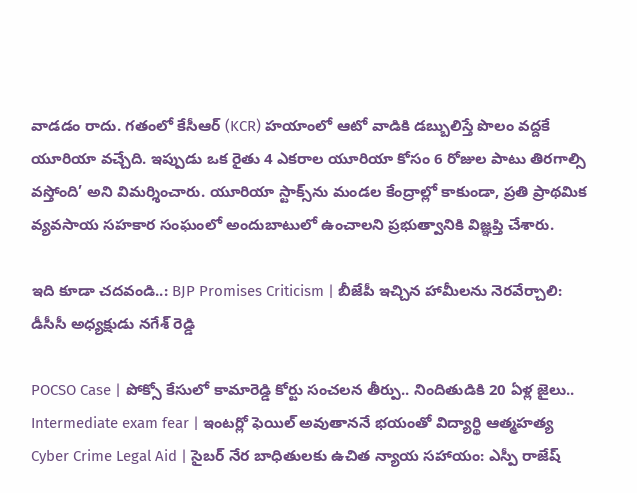వాడడం రాదు. గతంలో కేసీఆర్ (KCR) హయాంలో ఆటో వాడికి డబ్బులిస్తే పొలం వద్దకే యూరియా వచ్చేది. ఇప్పుడు ఒక రైతు 4 ఎకరాల యూరియా కోసం 6 రోజుల పాటు తిరగాల్సి వస్తోంది’ అని విమర్శించారు. యూరియా స్టాక్స్‌ను మండల కేంద్రాల్లో కాకుండా, ప్రతి ప్రాథమిక వ్యవసాయ సహకార సంఘంలో అందుబాటులో ఉంచాలని ప్రభుత్వానికి విజ్ఞప్తి చేశారు.

ఇది కూడా చదవండి..: BJP Promises Criticism | బీజేపీ ఇచ్చిన హామీలను నెరవేర్చాలి: డీసీసీ అధ్యక్షుడు నగేశ్ రెడ్డి

POCSO Case | పోక్సో కేసులో కామారెడ్డి కోర్టు సంచలన తీర్పు.. నిందితుడికి 20 ఏళ్ల జైలు..
Intermediate exam fear | ఇంటర్లో ఫెయిల్ అవుతాననే భయంతో విద్యార్థి ఆత్మహత్య
Cyber Crime Legal Aid | సైబర్ నేర బాధితులకు ఉచిత న్యాయ సహాయం: ఎస్పీ రాజేష్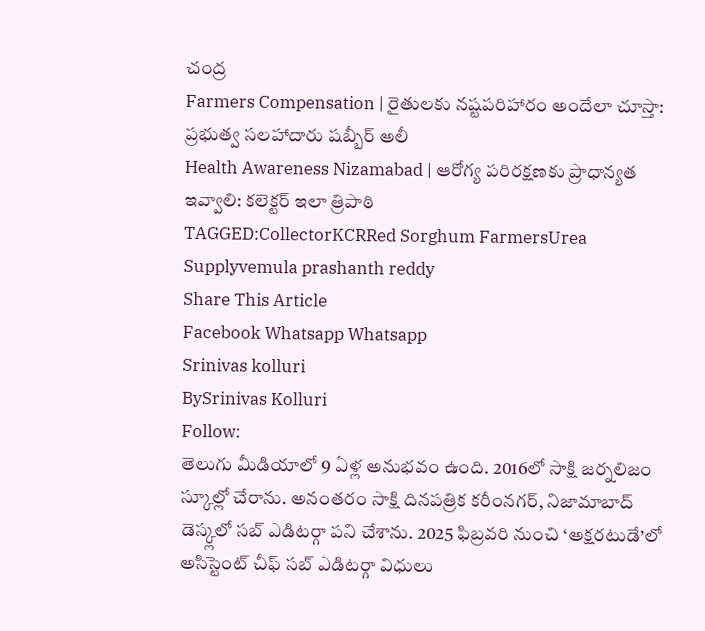చంద్ర
Farmers Compensation | రైతులకు నష్టపరిహారం అందేలా చూస్తా: ప్రభుత్వ సలహాదారు షబ్బీర్ అలీ
Health Awareness Nizamabad | ఆరోగ్య పరిరక్షణకు ప్రాధాన్యత ఇవ్వాలి: కలెక్టర్ ఇలా త్రిపాఠి
TAGGED:CollectorKCRRed Sorghum FarmersUrea Supplyvemula prashanth reddy
Share This Article
Facebook Whatsapp Whatsapp
Srinivas kolluri
BySrinivas Kolluri
Follow:
తెలుగు మీడియాలో 9 ఏళ్ల అనుభవం ఉంది. 2016లో సాక్షి జర్నలిజం స్కూల్లో చేరాను. అనంతరం సాక్షి దినపత్రిక కరీంనగర్, నిజామాబాద్ డెస్క్లలో సబ్ ఎడిటర్గా పని చేశాను. 2025 ఫిబ్రవరి నుంచి ‘అక్షరటుడే’లో అసిస్టెంట్ చీఫ్ సబ్ ఎడిటర్గా విధులు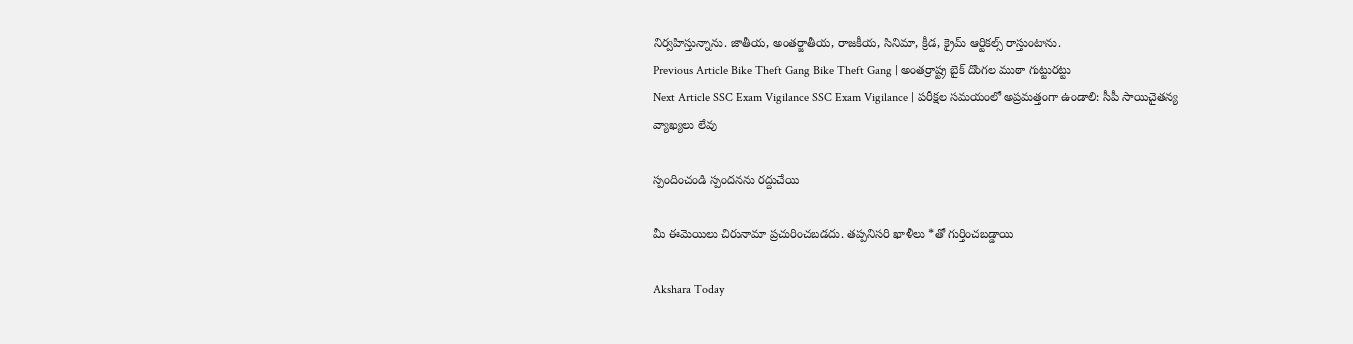నిర్వహిస్తున్నాను. జాతీయ, అంతర్జాతీయ, రాజకీయ, సినిమా, క్రీడ, క్రైమ్ ఆర్టికల్స్ రాస్తుంటాను.
Previous Article Bike Theft Gang Bike Theft Gang | అంతర్రాష్ట్ర బైక్ దొంగల ముఠా గుట్టురట్టు
Next Article SSC Exam Vigilance SSC Exam Vigilance | పరీక్షల సమయంలో అప్రమత్తంగా ఉండాలి: సీపీ సాయిచైతన్య
వ్యాఖ్యలు లేవు

స్పందించండి స్పందనను రద్దుచేయి

మీ ఈమెయిలు చిరునామా ప్రచురించబడదు. తప్పనిసరి ఖాళీలు *తో గుర్తించబడ్డాయి

Akshara Today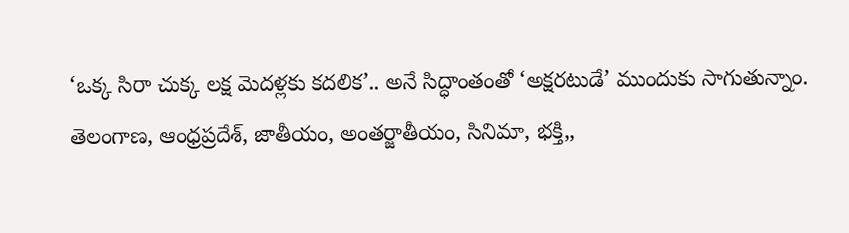‘ఒక్క సిరా చుక్క లక్ష మెదళ్లకు కదలిక’.. అనే సిద్ధాంతంతో ‘అక్షరటుడే’ ముందుకు సాగుతున్నాం. తెలంగాణ, ఆంధ్రప్రదేశ్, జాతీయం, అంతర్జాతీయం, సినిమా, భక్తి,,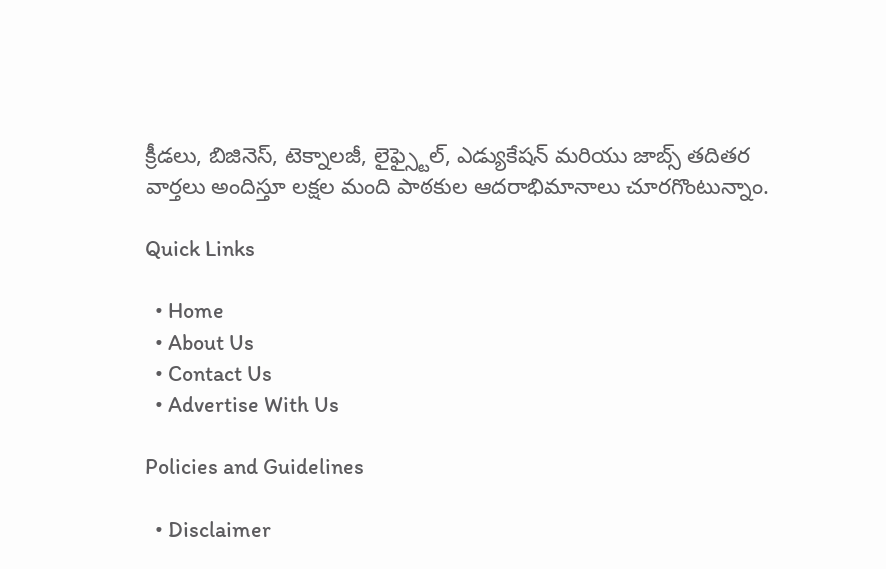క్రీడలు, బిజినెస్, టెక్నాలజీ, లైఫ్స్టైల్, ఎడ్యుకేషన్ మరియు జాబ్స్ తదితర వార్తలు అందిస్తూ లక్షల మంది పాఠకుల ఆదరాభిమానాలు చూరగొంటున్నాం.

Quick Links

  • Home
  • About Us
  • Contact Us
  • Advertise With Us

Policies and Guidelines

  • Disclaimer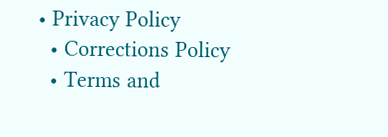• Privacy Policy
  • Corrections Policy
  • Terms and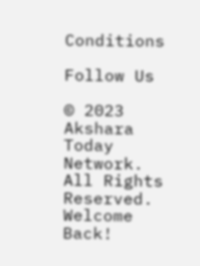Conditions

Follow Us

© 2023 Akshara Today Network. All Rights Reserved.
Welcome Back!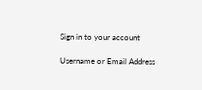Sign in to your account

Username or Email Address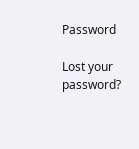Password

Lost your password?